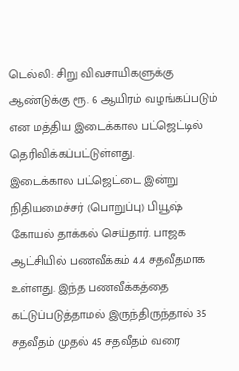டெல்லி: சிறு விவசாயிகளுக்கு ஆண்டுக்கு ரூ. 6 ஆயிரம் வழங்கப்படும் என மத்திய இடைக்கால பட்ஜெட்டில் தெரிவிக்கப்பட்டுள்ளது.
இடைக்கால பட்ஜெட்டை இன்று நிதியமைச்சர் (பொறுப்பு) பியூஷ் கோயல் தாக்கல் செய்தார். பாஜக ஆட்சியில் பணவீக்கம் 4.4 சதவீதமாக உள்ளது. இந்த பணவீக்கத்தை கட்டுப்படுத்தாமல் இருந்திருந்தால் 35 சதவீதம் முதல் 45 சதவீதம் வரை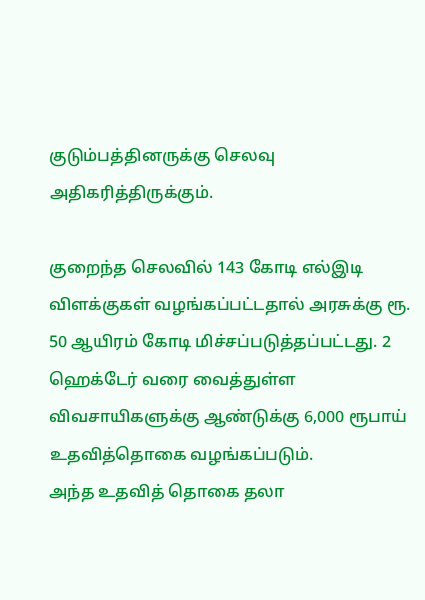குடும்பத்தினருக்கு செலவு அதிகரித்திருக்கும்.

குறைந்த செலவில் 143 கோடி எல்இடி விளக்குகள் வழங்கப்பட்டதால் அரசுக்கு ரூ. 50 ஆயிரம் கோடி மிச்சப்படுத்தப்பட்டது. 2 ஹெக்டேர் வரை வைத்துள்ள விவசாயிகளுக்கு ஆண்டுக்கு 6,000 ரூபாய் உதவித்தொகை வழங்கப்படும்.
அந்த உதவித் தொகை தலா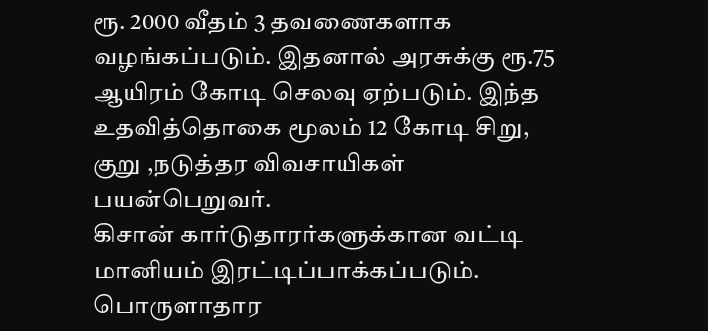ரூ. 2000 வீதம் 3 தவணைகளாக வழங்கப்படும். இதனால் அரசுக்கு ரூ.75 ஆயிரம் கோடி செலவு ஏற்படும். இந்த உதவித்தொகை மூலம் 12 கோடி சிறு, குறு ,நடுத்தர விவசாயிகள் பயன்பெறுவர்.
கிசான் கார்டுதாரர்களுக்கான வட்டி மானியம் இரட்டிப்பாக்கப்படும். பொருளாதார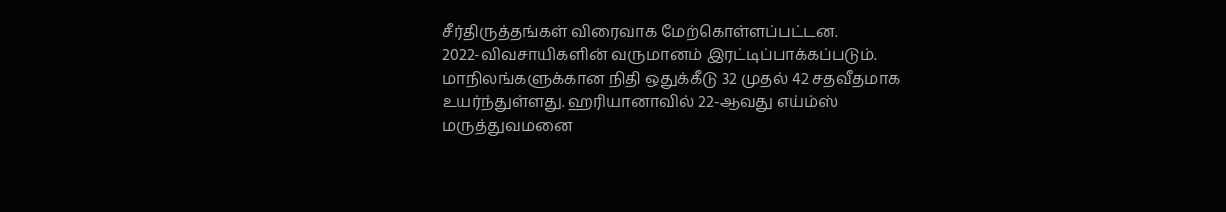சீர்திருத்தங்கள் விரைவாக மேற்கொள்ளப்பட்டன.
2022-விவசாயிகளின் வருமானம் இரட்டிப்பாக்கப்படும். மாநிலங்களுக்கான நிதி ஒதுக்கீடு 32 முதல் 42 சதவீதமாக உயர்ந்துள்ளது. ஹரியானாவில் 22-ஆவது எய்ம்ஸ் மருத்துவமனை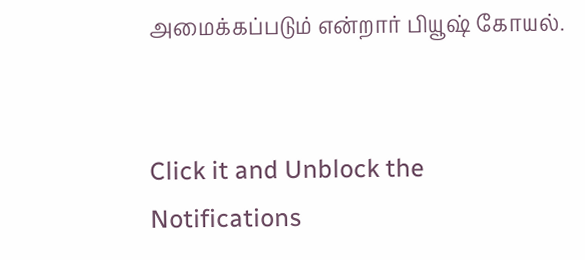அமைக்கப்படும் என்றார் பியூஷ் கோயல்.


Click it and Unblock the Notifications